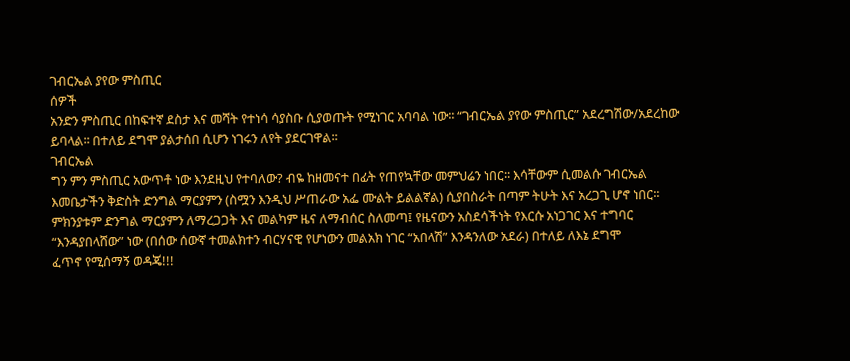ገብርኤል ያየው ምስጢር
ሰዎች
አንድን ምስጢር በከፍተኛ ደስታ እና መሻት የተነሳ ሳያስቡ ሲያወጡት የሚነገር አባባል ነው፡፡ “ገብርኤል ያየው ምስጢር” አደረግሽው/አደረከው
ይባላል፡፡ በተለይ ደግሞ ያልታሰበ ሲሆን ነገሩን ለየት ያደርገዋል፡፡
ገብርኤል
ግን ምን ምስጢር አውጥቶ ነው እንደዚህ የተባለው? ብዬ ከዘመናተ በፊት የጠየኳቸው መምህሬን ነበር፡፡ እሳቸውም ሲመልሱ ገብርኤል
እመቤታችን ቅድስት ድንግል ማርያምን (ስሟን እንዲህ ሥጠራው አፌ ሙልት ይልልኛል) ሲያበስራት በጣም ትሁት እና አረጋጊ ሆኖ ነበር፡፡
ምክንያቱም ድንግል ማርያምን ለማረጋጋት እና መልካም ዜና ለማብሰር ስለመጣ፤ የዜናውን አስደሳችነት የእርሱ አነጋገር እና ተግባር
“እንዳያበላሸው” ነው (በሰው ሰውኛ ተመልክተን ብርሃናዊ የሆነውን መልአክ ነገር “አበላሽ” እንዳንለው አደራ) በተለይ ለእኔ ደግሞ
ፈጥኖ የሚሰማኝ ወዳጄ!!!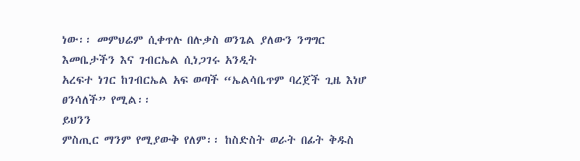ነው፡፡ መምህሬም ሲቀጥሉ በሉቃስ ወንጌል ያለውን ንግግር እመቤታችን እና ገብርኤል ሲነጋገሩ አንዲት
አረፍተ ነገር ከገብርኤል አፍ ወጣች “ኤልሳቤጥም ባረጀች ጊዜ እነሆ ፀንሳለች” የሚል፡፡
ይህንን
ምስጢር ማንም የሚያውቅ የለም፡፡ ከስድስት ወራት በፊት ቅዱስ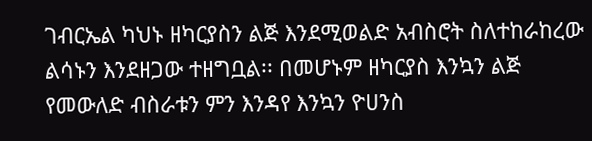ገብርኤል ካህኑ ዘካርያስን ልጅ እንደሚወልድ አብስሮት ስለተከራከረው
ልሳኑን እንደዘጋው ተዘግቧል፡፡ በመሆኑም ዘካርያስ እንኳን ልጅ የመውለድ ብስራቱን ምን እንዳየ እንኳን ዮሀንስ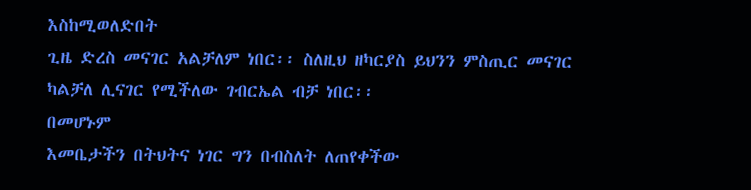እስከሚወለድበት
ጊዜ ድረስ መናገር አልቻለም ነበር፡፡ ስለዚህ ዘካርያስ ይህንን ምስጢር መናገር ካልቻለ ሊናገር የሚችለው ገብርኤል ብቻ ነበር፡፡
በመሆኑም
እመቤታችን በትህትና ነገር ግን በብስለት ለጠየቀችው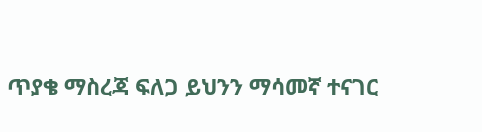ጥያቄ ማስረጃ ፍለጋ ይህንን ማሳመኛ ተናገር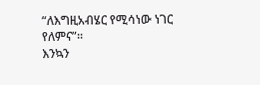“ለእግዚአብሄር የሚሳነው ነገር
የለምና”፡፡
እንኳን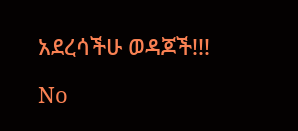አደረሳችሁ ወዳጆች!!!

No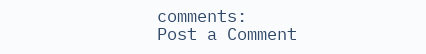comments:
Post a Comment